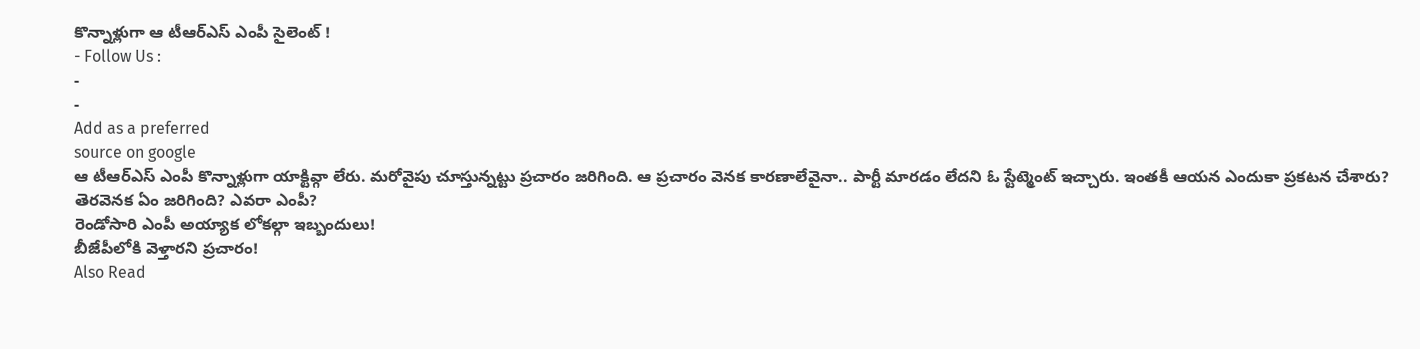కొన్నాళ్లుగా ఆ టీఆర్ఎస్ ఎంపీ సైలెంట్ !
- Follow Us :
-
-
Add as a preferred
source on google
ఆ టీఆర్ఎస్ ఎంపీ కొన్నాళ్లుగా యాక్టివ్గా లేరు. మరోవైపు చూస్తున్నట్టు ప్రచారం జరిగింది. ఆ ప్రచారం వెనక కారణాలేవైనా.. పార్టీ మారడం లేదని ఓ స్టేట్మెంట్ ఇచ్చారు. ఇంతకీ ఆయన ఎందుకా ప్రకటన చేశారు? తెరవెనక ఏం జరిగింది? ఎవరా ఎంపీ?
రెండోసారి ఎంపీ అయ్యాక లోకల్గా ఇబ్బందులు!
బీజేపీలోకి వెళ్తారని ప్రచారం!
Also Read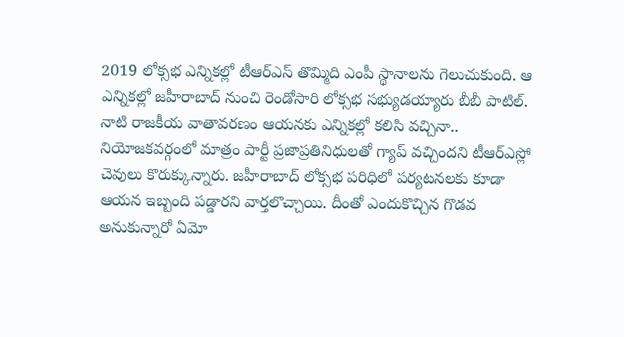2019 లోక్సభ ఎన్నికల్లో టీఆర్ఎస్ తొమ్మిది ఎంపీ స్థానాలను గెలుచుకుంది. ఆ ఎన్నికల్లో జహీరాబాద్ నుంచి రెండోసారి లోక్సభ సభ్యుడయ్యారు బీబీ పాటిల్. నాటి రాజకీయ వాతావరణం ఆయనకు ఎన్నికల్లో కలిసి వచ్చినా.. నియోజకవర్గంలో మాత్రం పార్టీ ప్రజాప్రతినిధులతో గ్యాప్ వచ్చిందని టీఆర్ఎస్లో చెవులు కొరుక్కున్నారు. జహీరాబాద్ లోక్సభ పరిధిలో పర్యటనలకు కూడా ఆయన ఇబ్బంది పడ్డారని వార్తలొచ్చాయి. దీంతో ఎందుకొచ్చిన గొడవ అనుకున్నారో ఏమో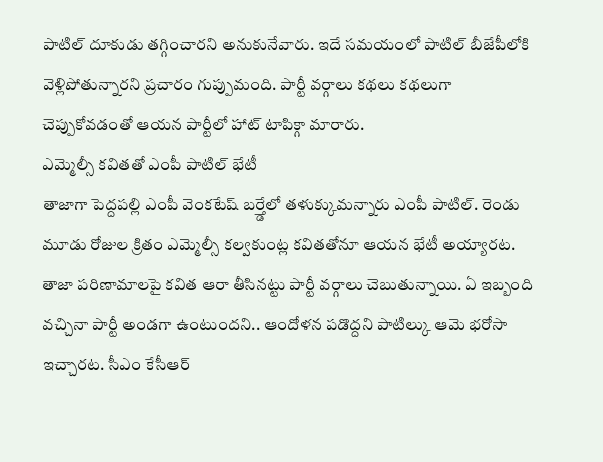పాటిల్ దూకుడు తగ్గించారని అనుకునేవారు. ఇదే సమయంలో పాటిల్ బీజేపీలోకి వెళ్లిపోతున్నారని ప్రచారం గుప్పుమంది. పార్టీ వర్గాలు కథలు కథలుగా చెప్పుకోవడంతో ఆయన పార్టీలో హాట్ టాపిక్గా మారారు.
ఎమ్మెల్సీ కవితతో ఎంపీ పాటిల్ భేటీ
తాజాగా పెద్దపల్లి ఎంపీ వెంకటేష్ బర్త్డేలో తళుక్కుమన్నారు ఎంపీ పాటిల్. రెండు మూడు రోజుల క్రితం ఎమ్మెల్సీ కల్వకుంట్ల కవితతోనూ ఆయన భేటీ అయ్యారట. తాజా పరిణామాలపై కవిత ఆరా తీసినట్టు పార్టీ వర్గాలు చెబుతున్నాయి. ఏ ఇబ్బంది వచ్చినా పార్టీ అండగా ఉంటుందని.. ఆందోళన పడొద్దని పాటిల్కు ఆమె భరోసా ఇచ్చారట. సీఎం కేసీఆర్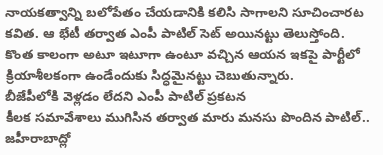నాయకత్వాన్ని బలోపేతం చేయడానికి కలిసి సాగాలని సూచించారట కవిత. ఆ భేటీ తర్వాత ఎంపీ పాటిల్ సెట్ అయినట్టు తెలుస్తోంది. కొంత కాలంగా అటూ ఇటూగా ఉంటూ వచ్చిన ఆయన ఇకపై పార్టీలో క్రియాశీలకంగా ఉండేందుకు సిద్ధమైనట్టు చెబుతున్నారు.
బీజేపీలోకి వెళ్లడం లేదని ఎంపీ పాటిల్ ప్రకటన
కీలక సమావేశాలు ముగిసిన తర్వాత మారు మనసు పొందిన పాటిల్.. జహీరాబాద్లో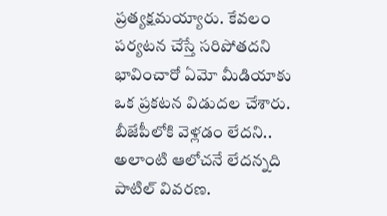ప్రత్యక్షమయ్యారు. కేవలం పర్యటన చేస్తే సరిపోతదని భావించారో ఏమో మీడియాకు ఒక ప్రకటన విడుదల చేశారు. బీజేపీలోకి వెళ్లడం లేదని.. అలాంటి ఆలోచనే లేదన్నది పాటిల్ వివరణ.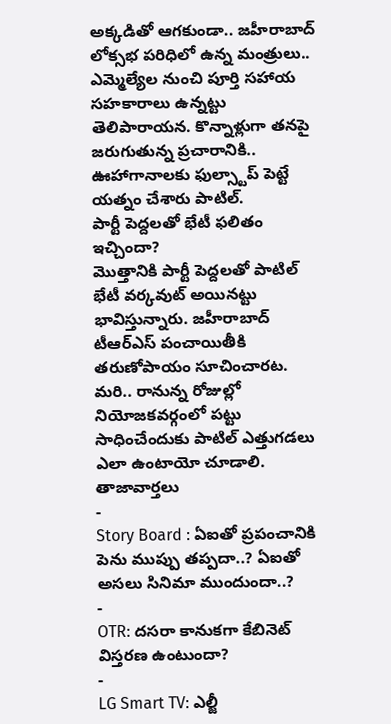అక్కడితో ఆగకుండా.. జహీరాబాద్ లోక్సభ పరిధిలో ఉన్న మంత్రులు.. ఎమ్మెల్యేల నుంచి పూర్తి సహాయ సహకారాలు ఉన్నట్టు తెలిపారాయన. కొన్నాళ్లుగా తనపై జరుగుతున్న ప్రచారానికి.. ఊహాగానాలకు ఫుల్స్టాప్ పెట్టే యత్నం చేశారు పాటిల్.
పార్టీ పెద్దలతో భేటీ ఫలితం ఇచ్చిందా?
మొత్తానికి పార్టీ పెద్దలతో పాటిల్ భేటీ వర్కవుట్ అయినట్టు భావిస్తున్నారు. జహీరాబాద్ టీఆర్ఎస్ పంచాయితీకి తరుణోపాయం సూచించారట. మరి.. రానున్న రోజుల్లో నియోజకవర్గంలో పట్టు సాధించేందుకు పాటిల్ ఎత్తుగడలు ఎలా ఉంటాయో చూడాలి.
తాజావార్తలు
-
Story Board : ఏఐతో ప్రపంచానికి పెను ముప్పు తప్పదా..? ఏఐతో అసలు సినిమా ముందుందా..?
-
OTR: దసరా కానుకగా కేబినెట్ విస్తరణ ఉంటుందా?
-
LG Smart TV: ఎల్జీ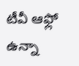టీవీ ఆఫ్లో ఉన్నా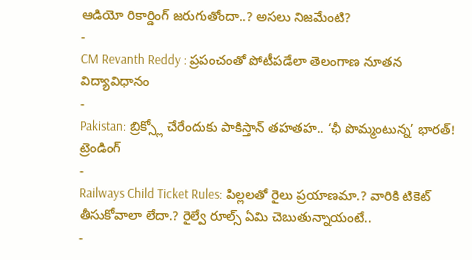ఆడియో రికార్డింగ్ జరుగుతోందా..? అసలు నిజమేంటి?
-
CM Revanth Reddy : ప్రపంచంతో పోటీపడేలా తెలంగాణ నూతన విద్యావిధానం
-
Pakistan: బ్రిక్స్లో చేరేందుకు పాకిస్తాన్ తహతహ.. ‘ఛీ పొమ్మంటున్న’ భారత్!
ట్రెండింగ్
-
Railways Child Ticket Rules: పిల్లలతో రైలు ప్రయాణమా.? వారికి టికెట్ తీసుకోవాలా లేదా.? రైల్వే రూల్స్ ఏమి చెబుతున్నాయంటే..
-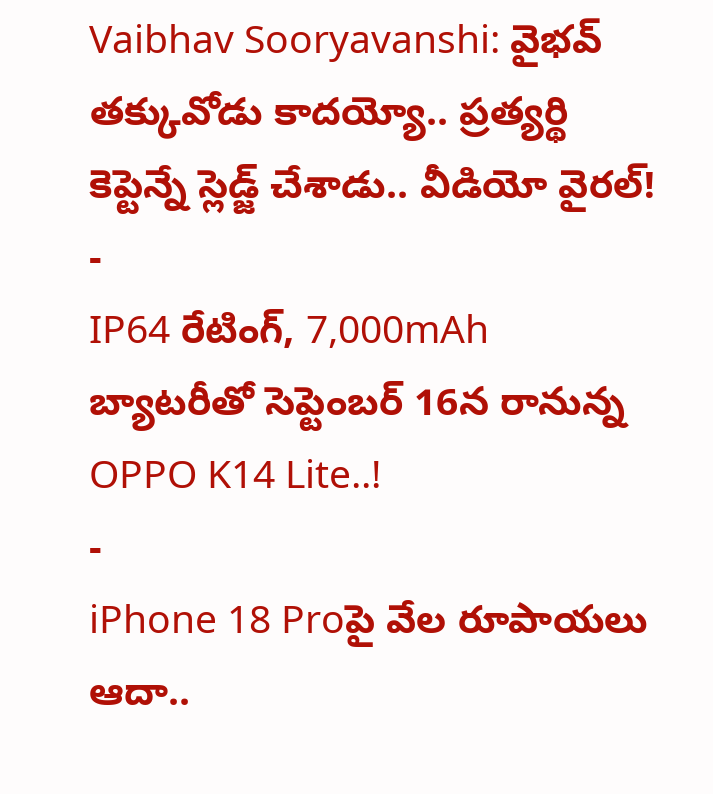Vaibhav Sooryavanshi: వైభవ్ తక్కువోడు కాదయ్యో.. ప్రత్యర్థి కెప్టెన్నే స్లెడ్జ్ చేశాడు.. వీడియో వైరల్!
-
IP64 రేటింగ్, 7,000mAh బ్యాటరీతో సెప్టెంబర్ 16న రానున్న OPPO K14 Lite..!
-
iPhone 18 Proపై వేల రూపాయలు ఆదా..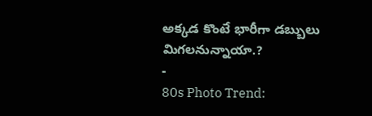అక్కడ కొంటే భారీగా డబ్బులు మిగలనున్నాయా.?
-
80s Photo Trend: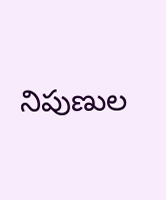నిపుణుల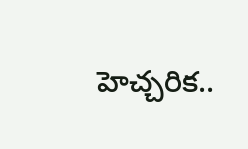హెచ్చరిక..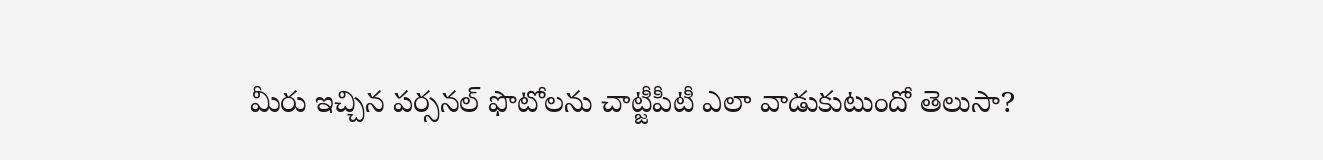మీరు ఇచ్చిన పర్సనల్ ఫొటోలను చాట్జీపీటీ ఎలా వాడుకుటుందో తెలుసా?